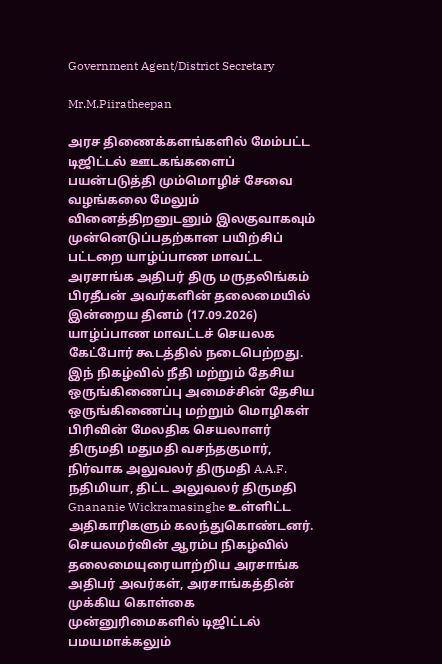Government Agent/District Secretary

Mr.M.Piiratheepan

அரச திணைக்களங்களில் மேம்பட்ட டிஜிட்டல் ஊடகங்களைப் பயன்படுத்தி மும்மொழிச் சேவை வழங்கலை மேலும் வினைத்திறனுடனும் இலகுவாகவும் முன்னெடுப்பதற்கான பயிற்சிப் பட்டறை யாழ்ப்பாண மாவட்ட அரசாங்க அதிபர் திரு மருதலிங்கம் பிரதீபன் அவர்களின் தலைமையில் இன்றைய தினம் (17.09.2026) யாழ்ப்பாண மாவட்டச் செயலக கேட்போர் கூடத்தில் நடைபெற்றது. இந் நிகழ்வில் நீதி மற்றும் தேசிய ஒருங்கிணைப்பு அமைச்சின் தேசிய ஒருங்கிணைப்பு மற்றும் மொழிகள் பிரிவின் மேலதிக செயலாளர் திருமதி மதுமதி வசந்தகுமார், நிர்வாக அலுவலர் திருமதி A.A.F. நதிமியா, திட்ட அலுவலர் திருமதி Gnananie Wickramasinghe உள்ளிட்ட அதிகாரிகளும் கலந்துகொண்டனர். செயலமர்வின் ஆரம்ப நிகழ்வில் தலைமையுரையாற்றிய அரசாங்க அதிபர் அவர்கள், அரசாங்கத்தின் முக்கிய கொள்கை முன்னுரிமைகளில் டிஜிட்டல் பமயமாக்கலும்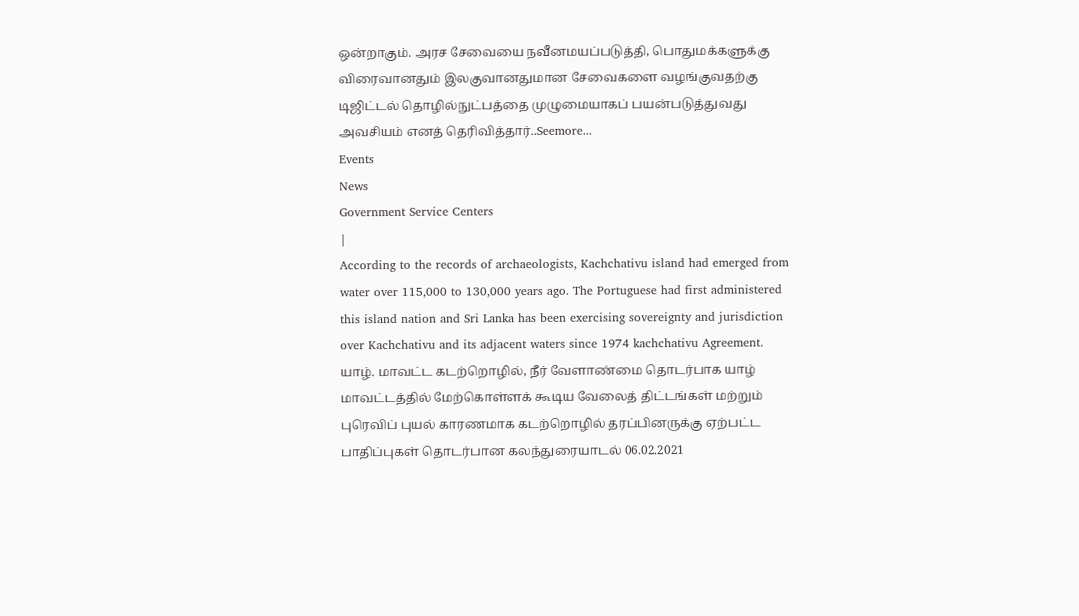ஒன்றாகும். அரச சேவையை நவீனமயப்படுத்தி, பொதுமக்களுக்கு விரைவானதும் இலகுவானதுமான சேவைகளை வழங்குவதற்கு டிஜிட்டல் தொழில்நுட்பத்தை முழுமையாகப் பயன்படுத்துவது அவசியம் எனத் தெரிவித்தார்..Seemore...
Events
News
Government Service Centers
|
According to the records of archaeologists, Kachchativu island had emerged from water over 115,000 to 130,000 years ago. The Portuguese had first administered this island nation and Sri Lanka has been exercising sovereignty and jurisdiction over Kachchativu and its adjacent waters since 1974 kachchativu Agreement.
யாழ். மாவட்ட கடற்றொழில், நீர் வேளாண்மை தொடர்பாக யாழ் மாவட்டத்தில் மேற்கொள்ளக் கூடிய வேலைத் திட்டங்கள் மற்றும் புரெவிப் புயல் காரணமாக கடற்றொழில் தரப்பினருக்கு ஏற்பட்ட பாதிப்புகள் தொடர்பான கலந்துரையாடல் 06.02.2021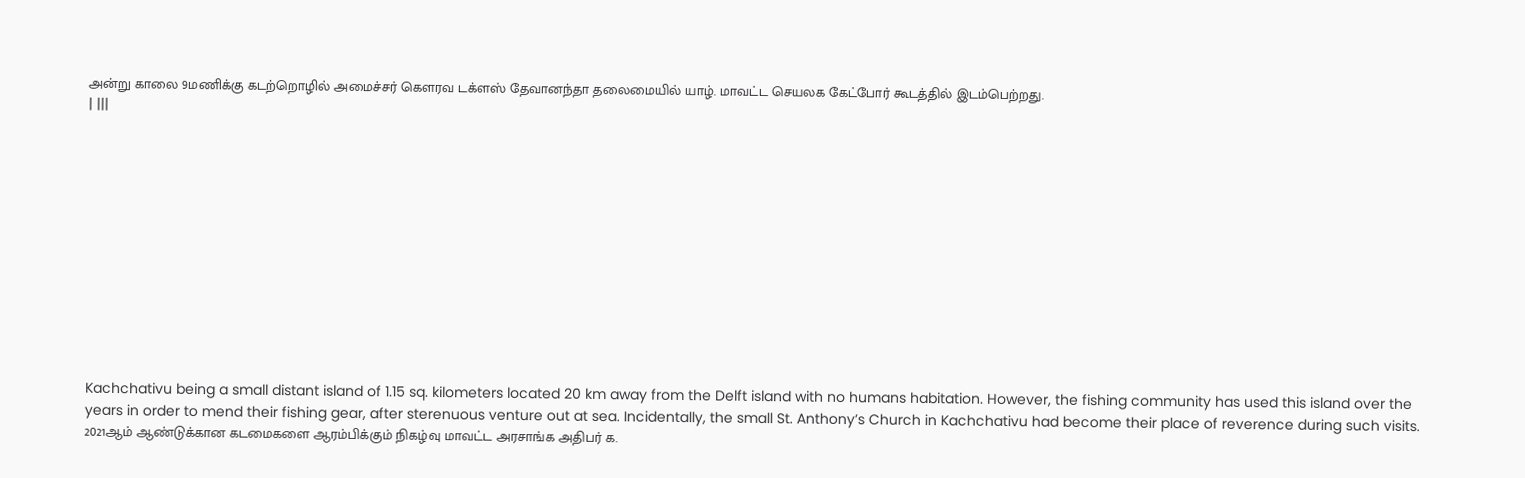அன்று காலை 9மணிக்கு கடற்றொழில் அமைச்சர் கௌரவ டக்ளஸ் தேவானந்தா தலைமையில் யாழ். மாவட்ட செயலக கேட்போர் கூடத்தில் இடம்பெற்றது.
| |||












Kachchativu being a small distant island of 1.15 sq. kilometers located 20 km away from the Delft island with no humans habitation. However, the fishing community has used this island over the years in order to mend their fishing gear, after sterenuous venture out at sea. Incidentally, the small St. Anthony’s Church in Kachchativu had become their place of reverence during such visits.
2021ஆம் ஆண்டுக்கான கடமைகளை ஆரம்பிக்கும் நிகழ்வு மாவட்ட அரசாங்க அதிபர் க.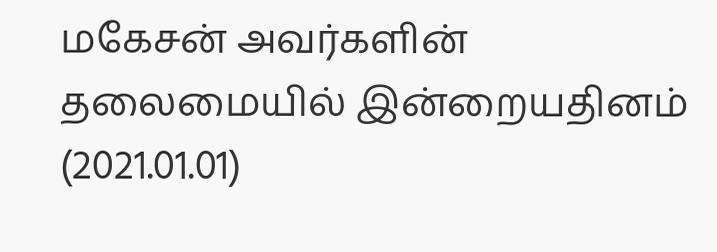மகேசன் அவர்களின் தலைமையில் இன்றையதினம் (2021.01.01)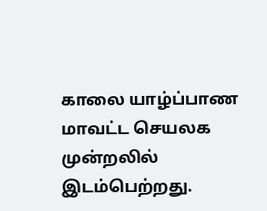காலை யாழ்ப்பாண மாவட்ட செயலக முன்றலில் இடம்பெற்றது.